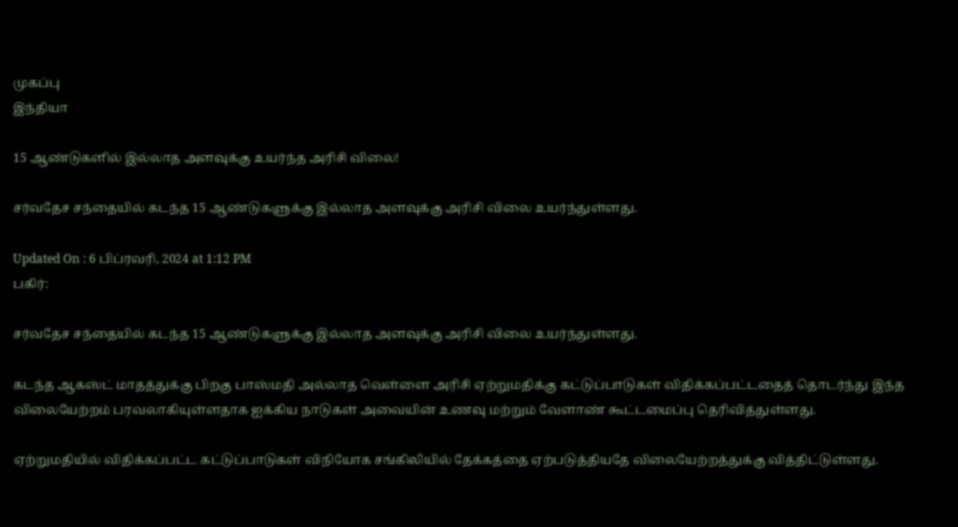முகப்பு
இந்தியா

15 ஆண்டுகளில் இல்லாத அளவுக்கு உயர்ந்த அரிசி விலை!

சர்வதேச சந்தையில் கடந்த 15 ஆண்டுகளுக்கு இல்லாத அளவுக்கு அரிசி விலை உயர்ந்துள்ளது.

Updated On : 6 பிப்ரவரி, 2024 at 1:12 PM
பகிர்:

சர்வதேச சந்தையில் கடந்த 15 ஆண்டுகளுக்கு இல்லாத அளவுக்கு அரிசி விலை உயர்ந்துள்ளது.

கடந்த ஆகஸ்ட் மாதத்துக்கு பிறகு பாஸ்மதி அல்லாத வெள்ளை அரிசி ஏற்றுமதிக்கு கட்டுப்பாடுகள் விதிக்கப்பட்டதைத் தொடர்ந்து இந்த விலையேற்றம் பரவலாகியுள்ளதாக ஐக்கிய நாடுகள் அவையின் உணவு மற்றும் வேளாண் கூட்டமைப்பு தெரிவித்துள்ளது.

ஏற்றுமதியில் விதிக்கப்பட்ட கட்டுப்பாடுகள் விநியோக சங்கிலியில் தேக்கத்தை ஏற்படுத்தியதே விலையேற்றத்துக்கு வித்திட்டுள்ளது.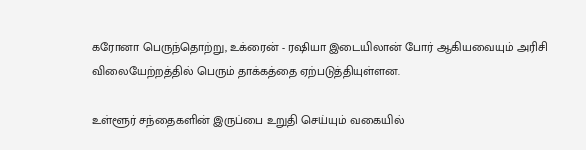கரோனா பெருந்தொற்று, உக்ரைன் - ரஷியா இடையிலான் போர் ஆகியவையும் அரிசி விலையேற்றத்தில் பெரும் தாக்கத்தை ஏற்படுத்தியுள்ளன.

உள்ளூர் சந்தைகளின் இருப்பை உறுதி செய்யும் வகையில்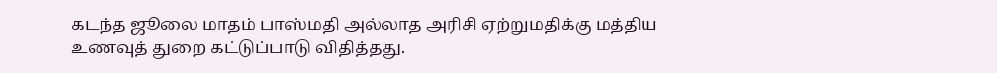கடந்த ஜூலை மாதம் பாஸ்மதி அல்லாத அரிசி ஏற்றுமதிக்கு மத்திய உணவுத் துறை கட்டுப்பாடு விதித்தது.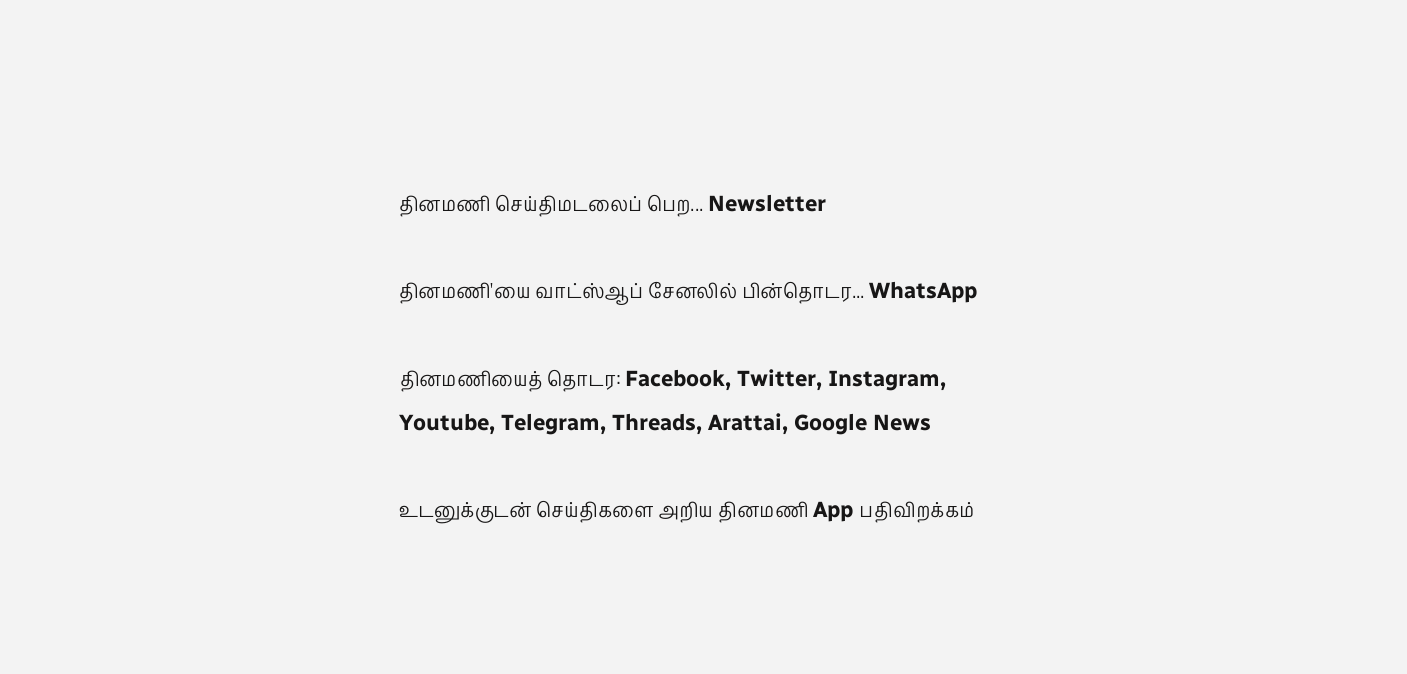தினமணி செய்திமடலைப் பெற... Newsletter

தினமணி'யை வாட்ஸ்ஆப் சேனலில் பின்தொடர... WhatsApp

தினமணியைத் தொடர: Facebook, Twitter, Instagram, Youtube, Telegram, Threads, Arattai, Google News

உடனுக்குடன் செய்திகளை அறிய தினமணி App பதிவிறக்கம்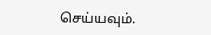செய்யவும்.